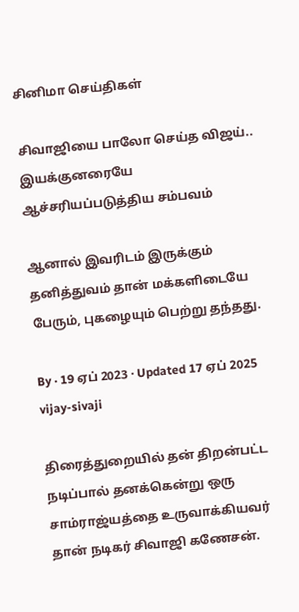சினிமா செய்திகள்

சிவாஜியை பாலோ செய்த விஜய்.. இயக்குனரையே ஆச்சரியப்படுத்திய சம்பவம்

ஆனால் இவரிடம் இருக்கும் தனித்துவம் தான் மக்களிடையே பேரும், புகழையும் பெற்று தந்தது.

By · 19 ஏப் 2023 · Updated 17 ஏப் 2025
vijay-sivaji

திரைத்துறையில் தன் திறன்பட்ட நடிப்பால் தனக்கென்று ஒரு சாம்ராஜ்யத்தை உருவாக்கியவர் தான் நடிகர் சிவாஜி கணேசன்.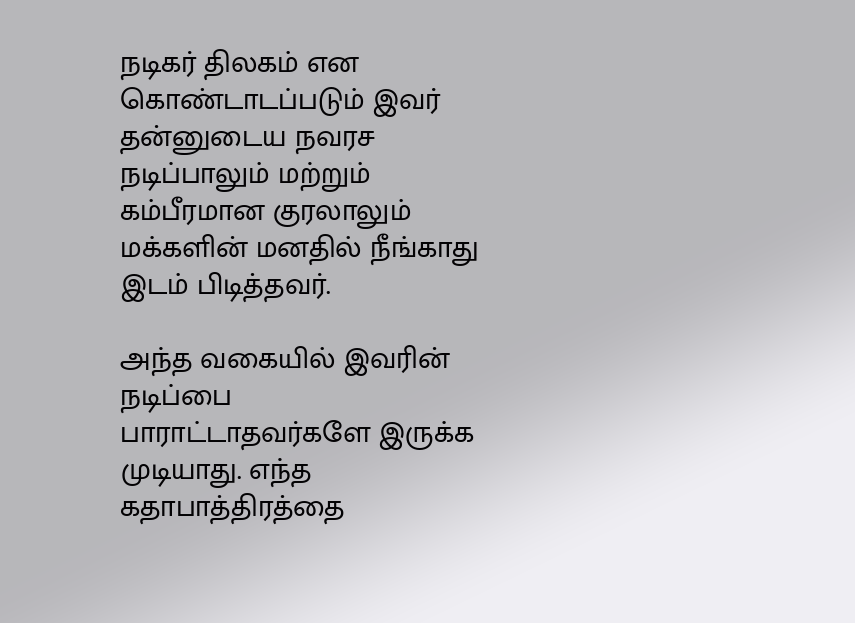நடிகர் திலகம் என கொண்டாடப்படும் இவர் தன்னுடைய நவரச நடிப்பாலும் மற்றும் கம்பீரமான குரலாலும் மக்களின் மனதில் நீங்காது இடம் பிடித்தவர்.

அந்த வகையில் இவரின் நடிப்பை பாராட்டாதவர்களே இருக்க முடியாது. எந்த கதாபாத்திரத்தை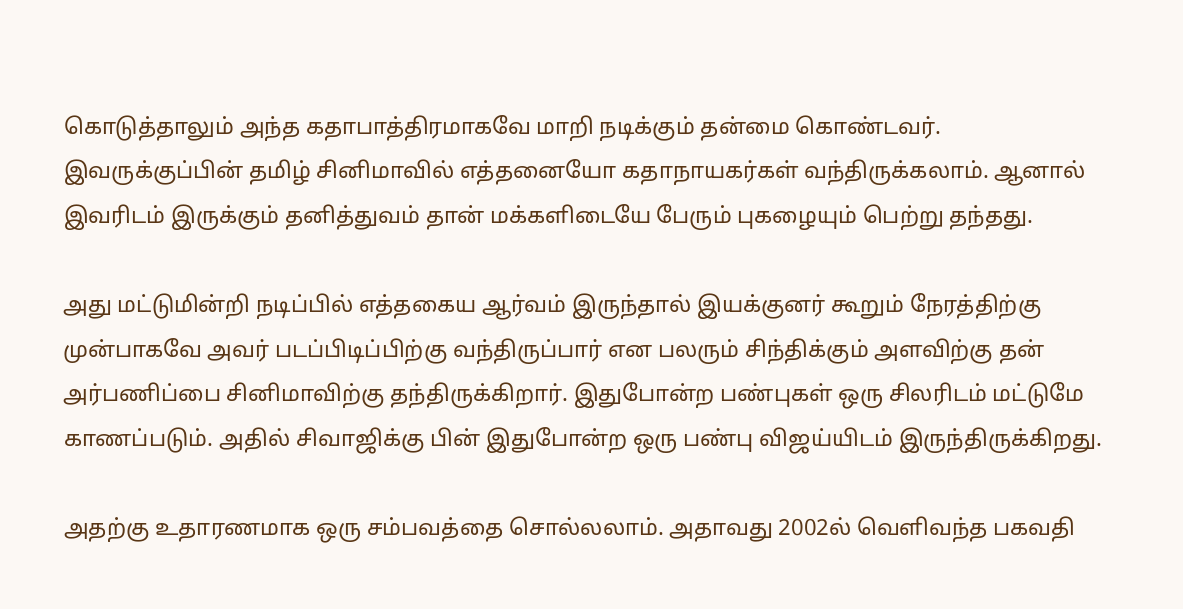கொடுத்தாலும் அந்த கதாபாத்திரமாகவே மாறி நடிக்கும் தன்மை கொண்டவர். இவருக்குப்பின் தமிழ் சினிமாவில் எத்தனையோ கதாநாயகர்கள் வந்திருக்கலாம். ஆனால் இவரிடம் இருக்கும் தனித்துவம் தான் மக்களிடையே பேரும் புகழையும் பெற்று தந்தது.

அது மட்டுமின்றி நடிப்பில் எத்தகைய ஆர்வம் இருந்தால் இயக்குனர் கூறும் நேரத்திற்கு முன்பாகவே அவர் படப்பிடிப்பிற்கு வந்திருப்பார் என பலரும் சிந்திக்கும் அளவிற்கு தன் அர்பணிப்பை சினிமாவிற்கு தந்திருக்கிறார். இதுபோன்ற பண்புகள் ஒரு சிலரிடம் மட்டுமே காணப்படும். அதில் சிவாஜிக்கு பின் இதுபோன்ற ஒரு பண்பு விஜய்யிடம் இருந்திருக்கிறது.

அதற்கு உதாரணமாக ஒரு சம்பவத்தை சொல்லலாம். அதாவது 2002ல் வெளிவந்த பகவதி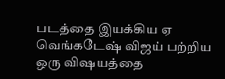படத்தை இயக்கிய ஏ வெங்கடேஷ் விஜய் பற்றிய ஒரு விஷயத்தை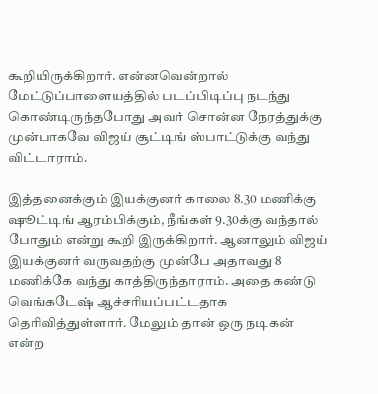கூறியிருக்கிறார். என்னவென்றால் மேட்டுப்பாளையத்தில் படப்பிடிப்பு நடந்து கொண்டிருந்தபோது அவர் சொன்ன நேரத்துக்கு முன்பாகவே விஜய் சூட்டிங் ஸ்பாட்டுக்கு வந்து விட்டாராம்.

இத்தனைக்கும் இயக்குனர் காலை 8.30 மணிக்கு ஷூட்டிங் ஆரம்பிக்கும், நீங்கள் 9.30க்கு வந்தால் போதும் என்று கூறி இருக்கிறார். ஆனாலும் விஜய் இயக்குனர் வருவதற்கு முன்பே அதாவது 8 மணிக்கே வந்து காத்திருந்தாராம். அதை கண்டு வெங்கடேஷ் ஆச்சரியப்பட்டதாக தெரிவித்துள்ளார். மேலும் தான் ஒரு நடிகன் என்ற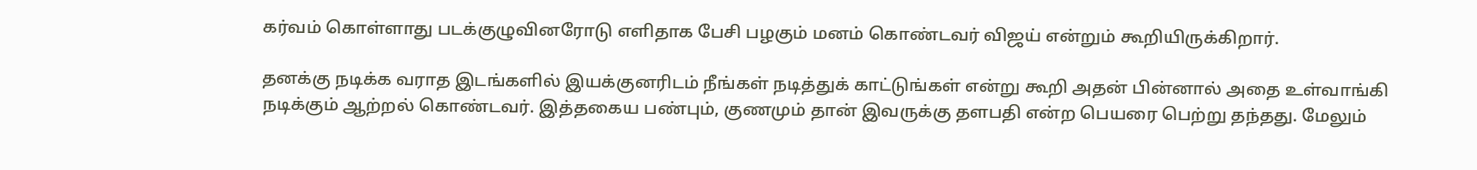கர்வம் கொள்ளாது படக்குழுவினரோடு எளிதாக பேசி பழகும் மனம் கொண்டவர் விஜய் என்றும் கூறியிருக்கிறார்.

தனக்கு நடிக்க வராத இடங்களில் இயக்குனரிடம் நீங்கள் நடித்துக் காட்டுங்கள் என்று கூறி அதன் பின்னால் அதை உள்வாங்கி நடிக்கும் ஆற்றல் கொண்டவர். இத்தகைய பண்பும், குணமும் தான் இவருக்கு தளபதி என்ற பெயரை பெற்று தந்தது. மேலும்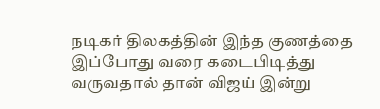நடிகர் திலகத்தின் இந்த குணத்தை இப்போது வரை கடைபிடித்து வருவதால் தான் விஜய் இன்று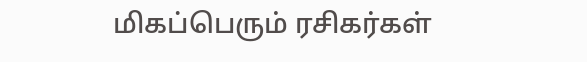மிகப்பெரும் ரசிகர்கள்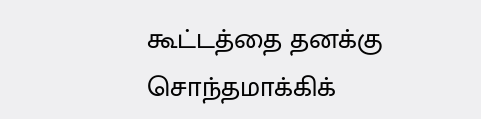கூட்டத்தை தனக்கு சொந்தமாக்கிக்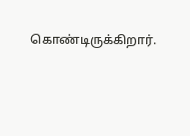கொண்டிருக்கிறார்.